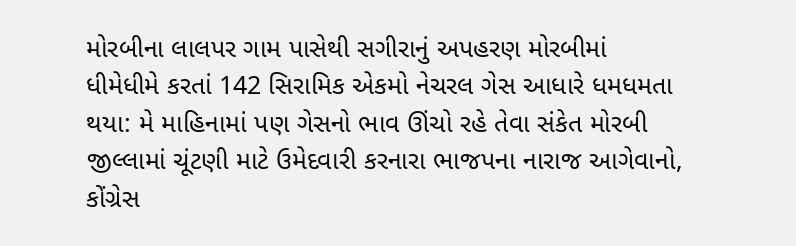મોરબીના લાલપર ગામ પાસેથી સગીરાનું અપહરણ મોરબીમાં ધીમેધીમે કરતાં 142 સિરામિક એકમો નેચરલ ગેસ આધારે ધમધમતા થયા: મે માહિનામાં પણ ગેસનો ભાવ ઊંચો રહે તેવા સંકેત મોરબી જીલ્લામાં ચૂંટણી માટે ઉમેદવારી કરનારા ભાજપના નારાજ આગેવાનો, કોંગ્રેસ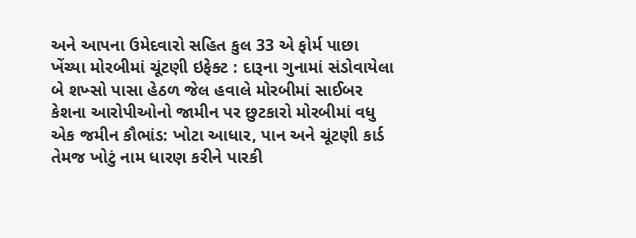અને આપના ઉમેદવારો સહિત કુલ 33 એ ફોર્મ પાછા ખેંચ્યા મોરબીમાં ચૂંટણી ઇફેક્ટ : દારૂના ગુનામાં સંડોવાયેલા બે શખ્સો પાસા હેઠળ જેલ હવાલે મોરબીમાં સાઈબર કેશના આરોપીઓનો જામીન પર છુટકારો મોરબીમાં વધુ એક જમીન કૌભાંડ: ખોટા આધાર, પાન અને ચૂંટણી કાર્ડ તેમજ ખોટું નામ ધારણ કરીને પારકી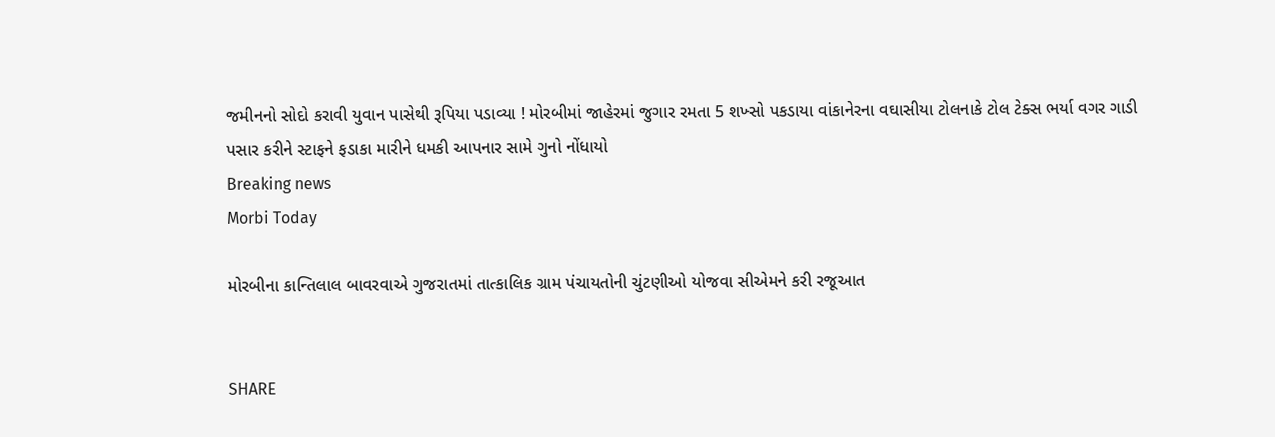જમીનનો સોદો કરાવી યુવાન પાસેથી રૂપિયા પડાવ્યા ! મોરબીમાં જાહેરમાં જુગાર રમતા 5 શખ્સો પકડાયા વાંકાનેરના વઘાસીયા ટોલનાકે ટોલ ટેક્સ ભર્યા વગર ગાડી પસાર કરીને સ્ટાફને ફડાકા મારીને ધમકી આપનાર સામે ગુનો નોંધાયો
Breaking news
Morbi Today

મોરબીના કાન્તિલાલ બાવરવાએ ગુજરાતમાં તાત્કાલિક ગ્રામ પંચાયતોની ચુંટણીઓ યોજવા સીએમને કરી રજૂઆત


SHARE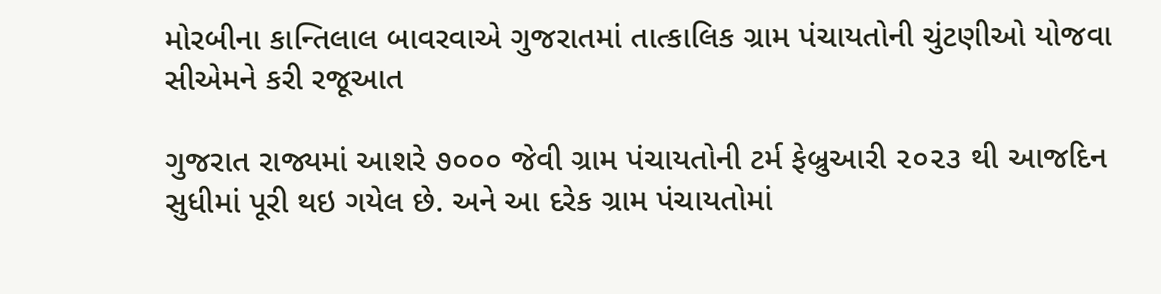મોરબીના કાન્તિલાલ બાવરવાએ ગુજરાતમાં તાત્કાલિક ગ્રામ પંચાયતોની ચુંટણીઓ યોજવા સીએમને કરી રજૂઆત

ગુજરાત રાજ્યમાં આશરે ૭૦૦૦ જેવી ગ્રામ પંચાયતોની ટર્મ ફેબ્રુઆરી ૨૦૨૩ થી આજદિન સુધીમાં પૂરી થઇ ગયેલ છે. અને આ દરેક ગ્રામ પંચાયતોમાં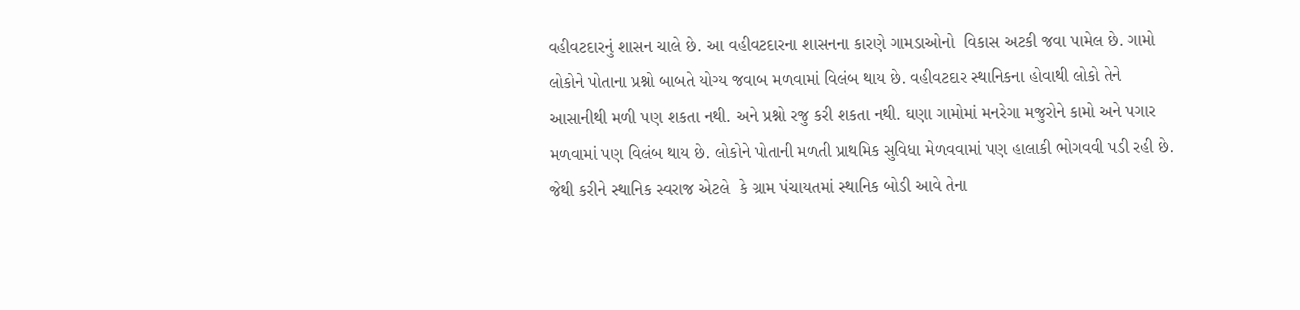વહીવટદારનું શાસન ચાલે છે. આ વહીવટદારના શાસનના કારણે ગામડાઓનો  વિકાસ અટકી જવા પામેલ છે. ગામો લોકોને પોતાના પ્રશ્નો બાબતે યોગ્ય જવાબ મળવામાં વિલંબ થાય છે. વહીવટદાર સ્થાનિકના હોવાથી લોકો તેને આસાનીથી મળી પણ શકતા નથી. અને પ્રશ્નો રજુ કરી શકતા નથી. ઘણા ગામોમાં મનરેગા મજુરોને કામો અને પગાર મળવામાં પણ વિલંબ થાય છે. લોકોને પોતાની મળતી પ્રાથમિક સુવિધા મેળવવામાં પણ હાલાકી ભોગવવી પડી રહી છે. જેથી કરીને સ્થાનિક સ્વરાજ એટલે  કે ગ્રામ પંચાયતમાં સ્થાનિક બોડી આવે તેના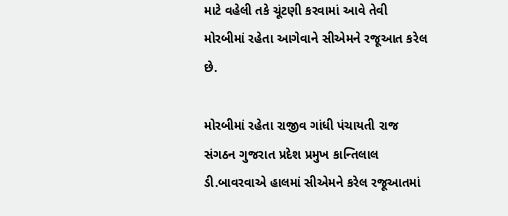માટે વહેલી તકે ચૂંટણી કરવામાં આવે તેવી મોરબીમાં રહેતા આગેવાને સીએમને રજૂઆત કરેલ છે.

મોરબીમાં રહેતા રાજીવ ગાંધી પંચાયતી રાજ સંગઠન ગુજરાત પ્રદેશ પ્રમુખ કાન્તિલાલ ડી.બાવરવાએ હાલમાં સીએમને કરેલ રજૂઆતમાં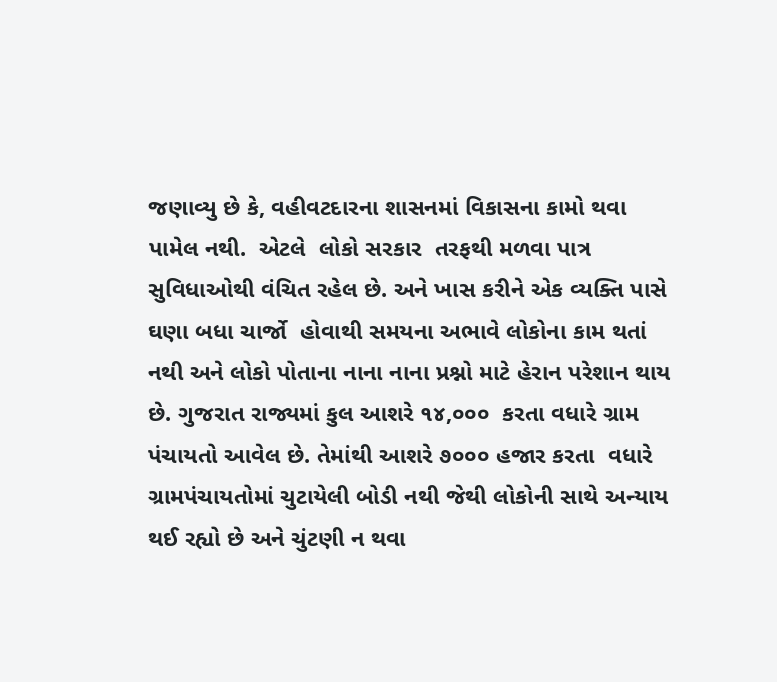જણાવ્યુ છે કે, વહીવટદારના શાસનમાં વિકાસના કામો થવા પામેલ નથી.  એટલે  લોકો સરકાર  તરફથી મળવા પાત્ર સુવિધાઓથી વંચિત રહેલ છે. અને ખાસ કરીને એક વ્યક્તિ પાસે ઘણા બધા ચાર્જો  હોવાથી સમયના અભાવે લોકોના કામ થતાં નથી અને લોકો પોતાના નાના નાના પ્રશ્નો માટે હેરાન પરેશાન થાય છે. ગુજરાત રાજ્યમાં કુલ આશરે ૧૪,૦૦૦  કરતા વધારે ગ્રામ પંચાયતો આવેલ છે. તેમાંથી આશરે ૭૦૦૦ હજાર કરતા  વધારે  ગ્રામપંચાયતોમાં ચુટાયેલી બોડી નથી જેથી લોકોની સાથે અન્યાય થઈ રહ્યો છે અને ચુંટણી ન થવા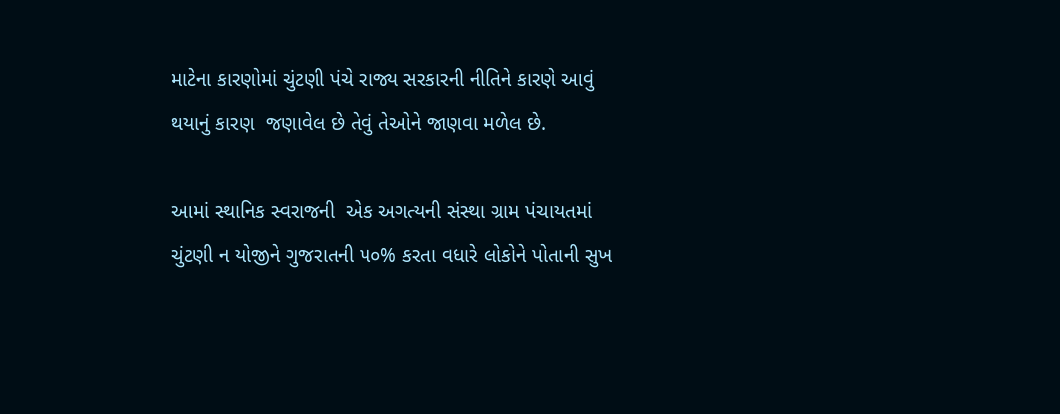માટેના કારણોમાં ચુંટણી પંચે રાજ્ય સરકારની નીતિને કારણે આવું થયાનું કારણ  જણાવેલ છે તેવું તેઓને જાણવા મળેલ છે.

આમાં સ્થાનિક સ્વરાજની  એક અગત્યની સંસ્થા ગ્રામ પંચાયતમાં ચુંટણી ન યોજીને ગુજરાતની ૫૦% કરતા વધારે લોકોને પોતાની સુખ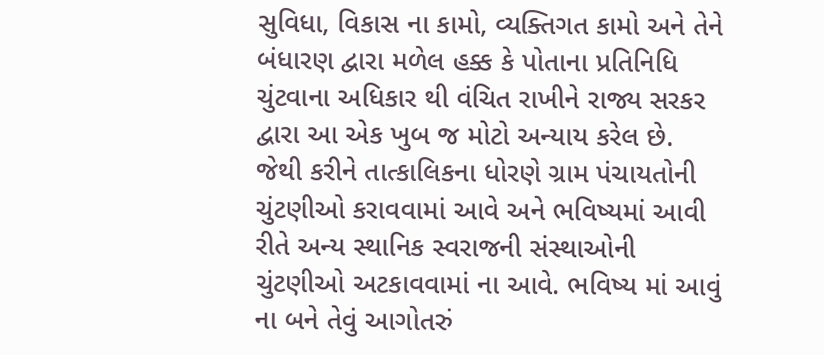સુવિધા, વિકાસ ના કામો, વ્યક્તિગત કામો અને તેને બંધારણ દ્વારા મળેલ હક્ક કે પોતાના પ્રતિનિધિ ચુંટવાના અધિકાર થી વંચિત રાખીને રાજ્ય સરકર દ્વારા આ એક ખુબ જ મોટો અન્યાય કરેલ છે. જેથી કરીને તાત્કાલિકના ધોરણે ગ્રામ પંચાયતોની ચુંટણીઓ કરાવવામાં આવે અને ભવિષ્યમાં આવી  રીતે અન્ય સ્થાનિક સ્વરાજની સંસ્થાઓની ચુંટણીઓ અટકાવવામાં ના આવે. ભવિષ્ય માં આવું ના બને તેવું આગોતરું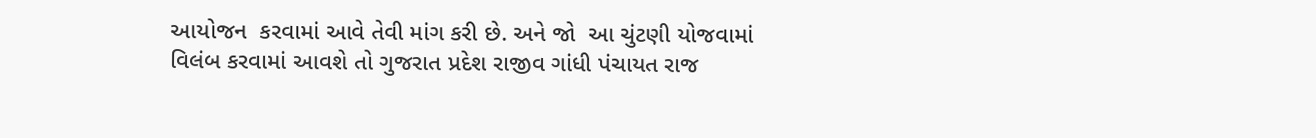આયોજન  કરવામાં આવે તેવી માંગ કરી છે. અને જો  આ ચુંટણી યોજવામાં વિલંબ કરવામાં આવશે તો ગુજરાત પ્રદેશ રાજીવ ગાંધી પંચાયત રાજ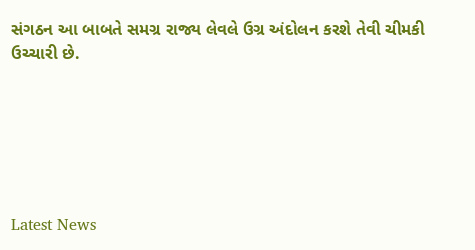સંગઠન આ બાબતે સમગ્ર રાજ્ય લેવલે ઉગ્ર અંદોલન કરશે તેવી ચીમકી ઉચ્ચારી છે.






Latest News